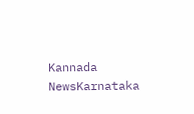Kannada NewsKarnataka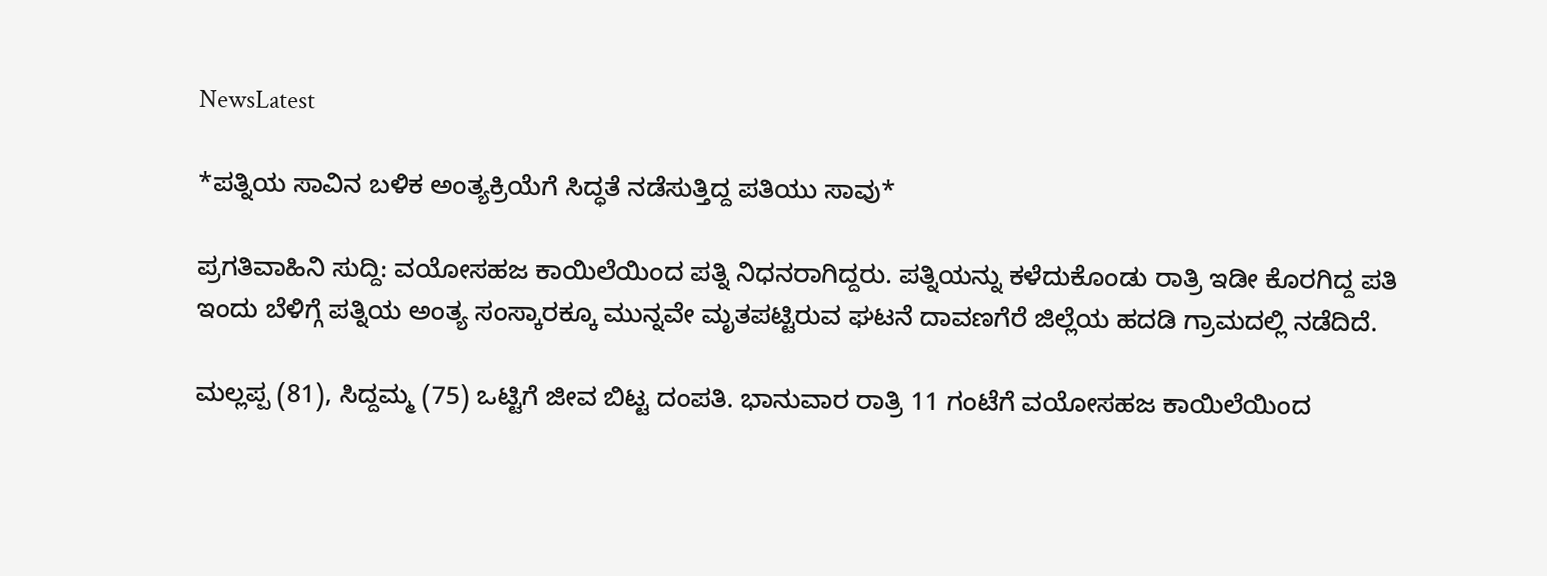NewsLatest

*ಪತ್ನಿಯ ಸಾವಿನ ಬಳಿಕ ಅಂತ್ಯಕ್ರಿಯೆಗೆ ಸಿದ್ಧತೆ ನಡೆಸುತ್ತಿದ್ದ ಪತಿಯು ಸಾವು*

ಪ್ರಗತಿವಾಹಿನಿ ಸುದ್ದಿ: ವಯೋಸಹಜ ಕಾಯಿಲೆಯಿಂದ ಪತ್ನಿ ನಿಧನರಾಗಿದ್ದರು. ಪತ್ನಿಯನ್ನು ಕಳೆದುಕೊಂಡು ರಾತ್ರಿ ಇಡೀ ಕೊರಗಿದ್ದ ಪತಿ ಇಂದು ಬೆಳಿಗ್ಗೆ ಪತ್ನಿಯ ಅಂತ್ಯ ಸಂಸ್ಕಾರಕ್ಕೂ ಮುನ್ನವೇ ಮೃತಪಟ್ಟಿರುವ ಘಟನೆ ದಾವಣಗೆರೆ ಜಿಲ್ಲೆಯ ಹದಡಿ ಗ್ರಾಮದಲ್ಲಿ ನಡೆದಿದೆ.

ಮಲ್ಲಪ್ಪ (81), ಸಿದ್ದಮ್ಮ (75) ಒಟ್ಟಿಗೆ ಜೀವ ಬಿಟ್ಟ ದಂಪತಿ. ಭಾನುವಾರ ರಾತ್ರಿ 11 ಗಂಟೆಗೆ ವಯೋಸಹಜ ಕಾಯಿಲೆಯಿಂದ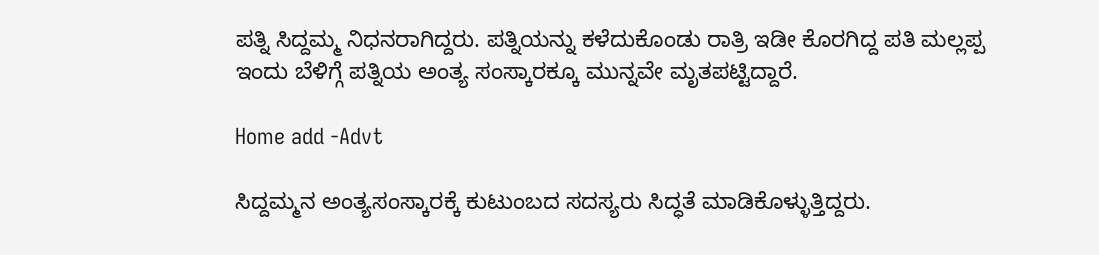ಪತ್ನಿ ಸಿದ್ದಮ್ಮ ನಿಧನರಾಗಿದ್ದರು. ಪತ್ನಿಯನ್ನು ಕಳೆದುಕೊಂಡು ರಾತ್ರಿ ಇಡೀ ಕೊರಗಿದ್ದ ಪತಿ ಮಲ್ಲಪ್ಪ ಇಂದು ಬೆಳಿಗ್ಗೆ ಪತ್ನಿಯ ಅಂತ್ಯ ಸಂಸ್ಕಾರಕ್ಕೂ ಮುನ್ನವೇ ಮೃತಪಟ್ಟಿದ್ದಾರೆ.

Home add -Advt

ಸಿದ್ದಮ್ಮನ ಅಂತ್ಯಸಂಸ್ಕಾರಕ್ಕೆ ಕುಟುಂಬದ ಸದಸ್ಯರು ಸಿದ್ಧತೆ ಮಾಡಿಕೊಳ್ಳುತ್ತಿದ್ದರು.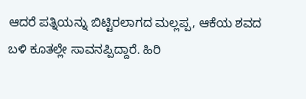ಆದರೆ ಪತ್ನಿಯನ್ನು ಬಿಟ್ಟಿರಲಾಗದ ಮಲ್ಲಪ್ಪ, ಆಕೆಯ ಶವದ ಬಳಿ ಕೂತಲ್ಲೇ ಸಾವನಪ್ಪಿದ್ದಾರೆ. ಹಿರಿ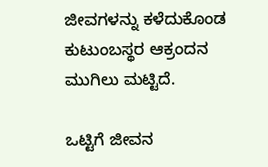ಜೀವಗಳನ್ನು ಕಳೆದುಕೊಂಡ ಕುಟುಂಬಸ್ಥರ ಆಕ್ರಂದನ ಮುಗಿಲು ಮಟ್ಟಿದೆ.

ಒಟ್ಟಿಗೆ ಜೀವನ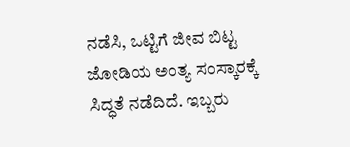ನಡೆಸಿ, ಒಟ್ಟಿಗೆ ಜೀವ ಬಿಟ್ಟ ಜೋಡಿಯ ಅಂತ್ಯ ಸಂಸ್ಕಾರಕ್ಕೆ ಸಿದ್ಧತೆ ನಡೆದಿದೆ. ಇಬ್ಬರು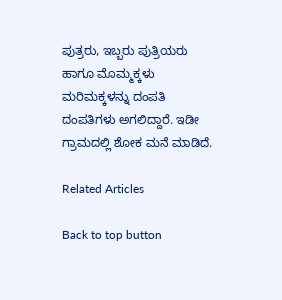ಪುತ್ರರು, ಇಬ್ಬರು ಪುತ್ರಿಯರು ಹಾಗೂ ‌ಮೊಮ್ಮಕ್ಕಳು ಮರಿಮಕ್ಕಳನ್ನು ದಂಪತಿ ದಂಪತಿಗಳು ಅಗಲಿದ್ದಾರೆ. ಇಡೀ ಗ್ರಾಮದಲ್ಲಿ ಶೋಕ ಮನೆ ಮಾಡಿದೆ.

Related Articles

Back to top button